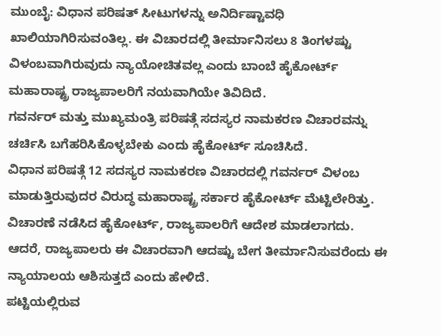ಮುಂಬೈ: ವಿಧಾನ ಪರಿಷತ್ ಸೀಟುಗಳನ್ನು ಅನಿರ್ದಿಷ್ಟಾವಧಿ ಖಾಲಿಯಾಗಿರಿಸುವಂತಿಲ್ಲ. ಈ ವಿಚಾರದಲ್ಲಿ ತೀರ್ಮಾನಿಸಲು 8 ತಿಂಗಳಷ್ಟು ವಿಳಂಬವಾಗಿರುವುದು ನ್ಯಾಯೋಚಿತವಲ್ಲ ಎಂದು ಬಾಂಬೆ ಹೈಕೋರ್ಟ್ ಮಹಾರಾಷ್ಟ್ರ ರಾಜ್ಯಪಾಲರಿಗೆ ನಯವಾಗಿಯೇ ತಿವಿದಿದೆ.
ಗವರ್ನರ್ ಮತ್ತು ಮುಖ್ಯಮಂತ್ರಿ ಪರಿಷತ್ಗೆ ಸದಸ್ಯರ ನಾಮಕರಣ ವಿಚಾರವನ್ನು ಚರ್ಚಿಸಿ ಬಗೆಹರಿಸಿಕೊಳ್ಳಬೇಕು ಎಂದು ಹೈಕೋರ್ಟ್ ಸೂಚಿಸಿದೆ.
ವಿಧಾನ ಪರಿಷತ್ಗೆ 12 ಸದಸ್ಯರ ನಾಮಕರಣ ವಿಚಾರದಲ್ಲಿ ಗವರ್ನರ್ ವಿಳಂಬ ಮಾಡುತ್ತಿರುವುದರ ವಿರುದ್ಧ ಮಹಾರಾಷ್ಟ್ರ ಸರ್ಕಾರ ಹೈಕೋರ್ಟ್ ಮೆಟ್ಟಿಲೇರಿತ್ತು.
ವಿಚಾರಣೆ ನಡೆಸಿದ ಹೈಕೋರ್ಟ್, ರಾಜ್ಯಪಾಲರಿಗೆ ಆದೇಶ ಮಾಡಲಾಗದು. ಆದರೆ, ರಾಜ್ಯಪಾಲರು ಈ ವಿಚಾರವಾಗಿ ಆದಷ್ಟು ಬೇಗ ತೀರ್ಮಾನಿಸುವರೆಂದು ಈ ನ್ಯಾಯಾಲಯ ಆಶಿಸುತ್ತದೆ ಎಂದು ಹೇಳಿದೆ.
ಪಟ್ಟಿಯಲ್ಲಿರುವ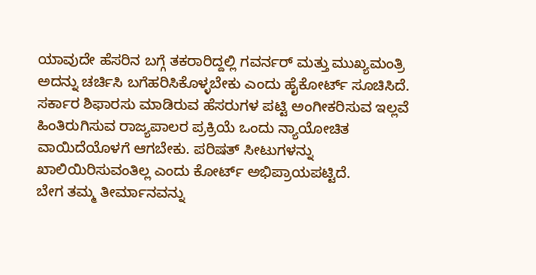ಯಾವುದೇ ಹೆಸರಿನ ಬಗ್ಗೆ ತಕರಾರಿದ್ದಲ್ಲಿ ಗವರ್ನರ್ ಮತ್ತು ಮುಖ್ಯಮಂತ್ರಿ ಅದನ್ನು ಚರ್ಚಿಸಿ ಬಗೆಹರಿಸಿಕೊಳ್ಳಬೇಕು ಎಂದು ಹೈಕೋರ್ಟ್ ಸೂಚಿಸಿದೆ.
ಸರ್ಕಾರ ಶಿಫಾರಸು ಮಾಡಿರುವ ಹೆಸರುಗಳ ಪಟ್ಟಿ ಅಂಗೀಕರಿಸುವ ಇಲ್ಲವೆ ಹಿಂತಿರುಗಿಸುವ ರಾಜ್ಯಪಾಲರ ಪ್ರಕ್ರಿಯೆ ಒಂದು ನ್ಯಾಯೋಚಿತ ವಾಯಿದೆಯೊಳಗೆ ಆಗಬೇಕು. ಪರಿಷತ್ ಸೀಟುಗಳನ್ನು ಖಾಲಿಯಿರಿಸುವಂತಿಲ್ಲ ಎಂದು ಕೋರ್ಟ್ ಅಭಿಪ್ರಾಯಪಟ್ಟಿದೆ.
ಬೇಗ ತಮ್ಮ ತೀರ್ಮಾನವನ್ನು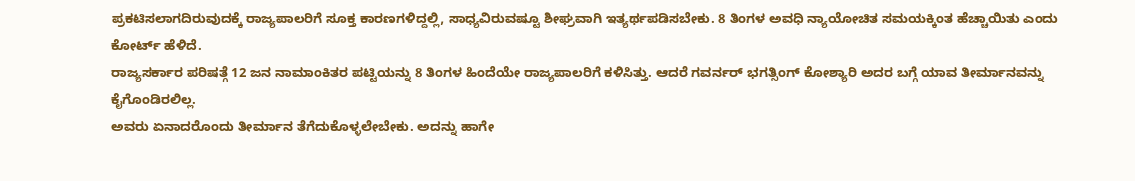ಪ್ರಕಟಿಸಲಾಗದಿರುವುದಕ್ಕೆ ರಾಜ್ಯಪಾಲರಿಗೆ ಸೂಕ್ತ ಕಾರಣಗಳಿದ್ದಲ್ಲಿ, ಸಾಧ್ಯವಿರುವಷ್ಟೂ ಶೀಘ್ರವಾಗಿ ಇತ್ಯರ್ಥಪಡಿಸಬೇಕು. 8 ತಿಂಗಳ ಅವಧಿ ನ್ಯಾಯೋಚಿತ ಸಮಯಕ್ಕಿಂತ ಹೆಚ್ಚಾಯಿತು ಎಂದು ಕೋರ್ಟ್ ಹೆಳಿದೆ.
ರಾಜ್ಯಸರ್ಕಾರ ಪರಿಷತ್ಗೆ 12 ಜನ ನಾಮಾಂಕಿತರ ಪಟ್ಟಿಯನ್ನು 8 ತಿಂಗಳ ಹಿಂದೆಯೇ ರಾಜ್ಯಪಾಲರಿಗೆ ಕಳಿಸಿತ್ತು. ಆದರೆ ಗವರ್ನರ್ ಭಗತ್ಸಿಂಗ್ ಕೋಶ್ಯಾರಿ ಅದರ ಬಗ್ಗೆ ಯಾವ ತೀರ್ಮಾನವನ್ನು ಕೈಗೊಂಡಿರಲಿಲ್ಲ.
ಅವರು ಏನಾದರೊಂದು ತೀರ್ಮಾನ ತೆಗೆದುಕೊಳ್ಳಲೇಬೇಕು. ಅದನ್ನು ಹಾಗೇ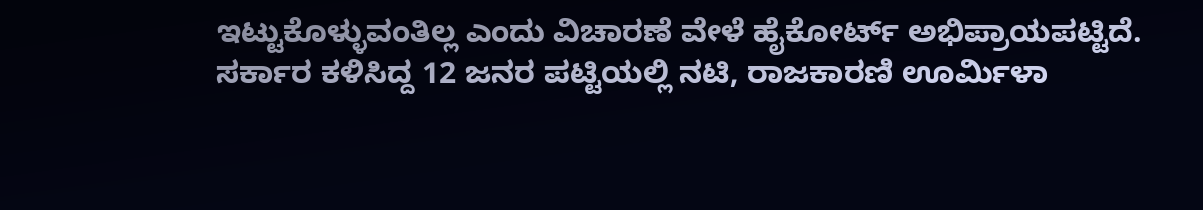ಇಟ್ಟುಕೊಳ್ಳುವಂತಿಲ್ಲ ಎಂದು ವಿಚಾರಣೆ ವೇಳೆ ಹೈಕೋರ್ಟ್ ಅಭಿಪ್ರಾಯಪಟ್ಟಿದೆ.
ಸರ್ಕಾರ ಕಳಿಸಿದ್ದ 12 ಜನರ ಪಟ್ಟಿಯಲ್ಲಿ ನಟಿ, ರಾಜಕಾರಣಿ ಊರ್ಮಿಳಾ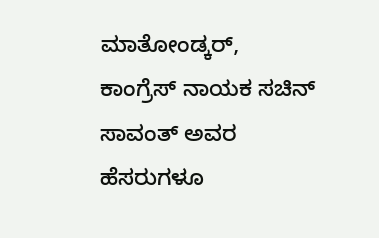ಮಾತೋಂಡ್ಕರ್, ಕಾಂಗ್ರೆಸ್ ನಾಯಕ ಸಚಿನ್ ಸಾವಂತ್ ಅವರ ಹೆಸರುಗಳೂ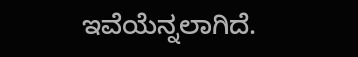ಇವೆಯೆನ್ನಲಾಗಿದೆ.